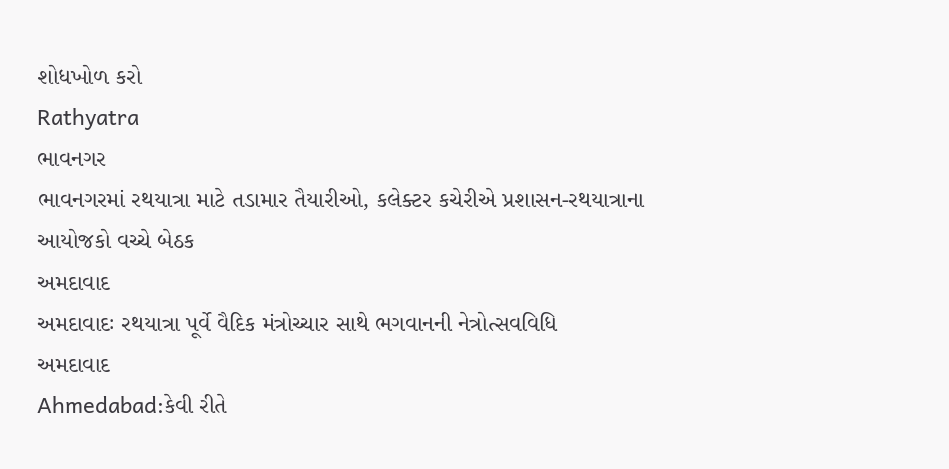શોધખોળ કરો
Rathyatra
ભાવનગર
ભાવનગરમાં રથયાત્રા માટે તડામાર તૈયારીઓ, કલેક્ટર કચેરીએ પ્રશાસન-રથયાત્રાના આયોજકો વચ્ચે બેઠક
અમદાવાદ
અમદાવાદઃ રથયાત્રા પૂર્વે વૈદિક મંત્રોચ્ચાર સાથે ભગવાનની નેત્રોત્સવવિધિ
અમદાવાદ
Ahmedabad:કેવી રીતે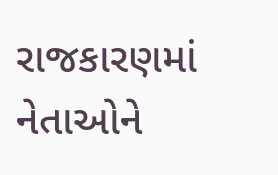રાજકારણમાં નેતાઓને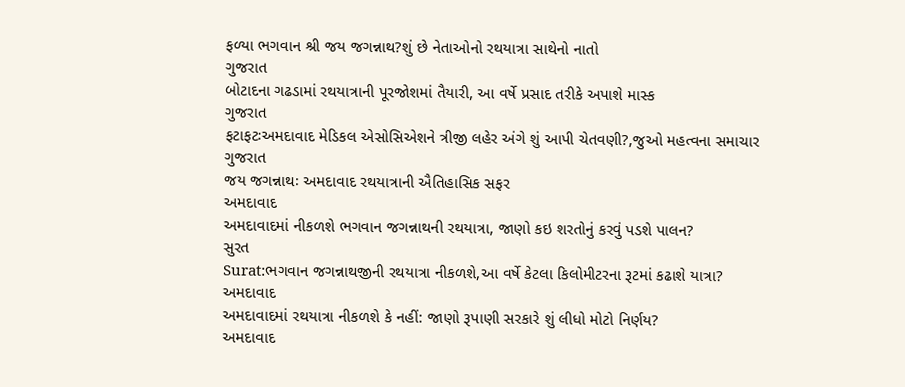ફળ્યા ભગવાન શ્રી જય જગન્નાથ?શું છે નેતાઓનો રથયાત્રા સાથેનો નાતો
ગુજરાત
બોટાદના ગઢડામાં રથયાત્રાની પૂરજોશમાં તૈયારી, આ વર્ષે પ્રસાદ તરીકે અપાશે માસ્ક
ગુજરાત
ફટાફટઃઅમદાવાદ મેડિકલ એસોસિએશને ત્રીજી લહેર અંગે શું આપી ચેતવણી?,જુઓ મહત્વના સમાચાર
ગુજરાત
જય જગન્નાથઃ અમદાવાદ રથયાત્રાની ઐતિહાસિક સફર
અમદાવાદ
અમદાવાદમાં નીકળશે ભગવાન જગન્નાથની રથયાત્રા, જાણો કઇ શરતોનું કરવું પડશે પાલન?
સુરત
Surat:ભગવાન જગન્નાથજીની રથયાત્રા નીકળશે,આ વર્ષે કેટલા કિલોમીટરના રૂટમાં કઢાશે યાત્રા?
અમદાવાદ
અમદાવાદમાં રથયાત્રા નીકળશે કે નહીં: જાણો રૂપાણી સરકારે શું લીધો મોટો નિર્ણય?
અમદાવાદ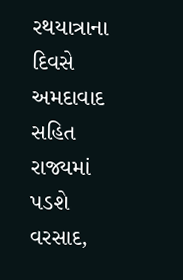રથયાત્રાના દિવસે અમદાવાદ સહિત રાજ્યમાં પડશે વરસાદ,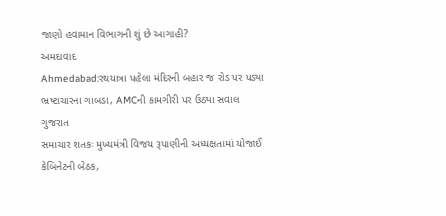જાણો હવામાન વિભાગની શું છે આગાહી?
અમદાવાદ
Ahmedabad:રથયાત્રા પહેલા મંદિરની બહાર જ રોડ પર પડ્યા ભ્રષ્ટાચારના ગાબડા, AMCની કામગીરી પર ઉઠ્યા સવાલ
ગુજરાત
સમાચાર શતકઃ મુખ્યમંત્રી વિજય રૂપાણીની અધ્યક્ષતામાં યોજાઈ કેબિનેટની બેઠક,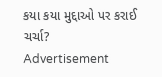કયા કયા મુદ્દાઓ પર કરાઈ ચર્ચા?
Advertisement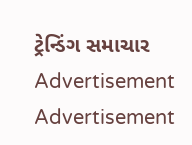ટ્રેન્ડિંગ સમાચાર
Advertisement
Advertisement